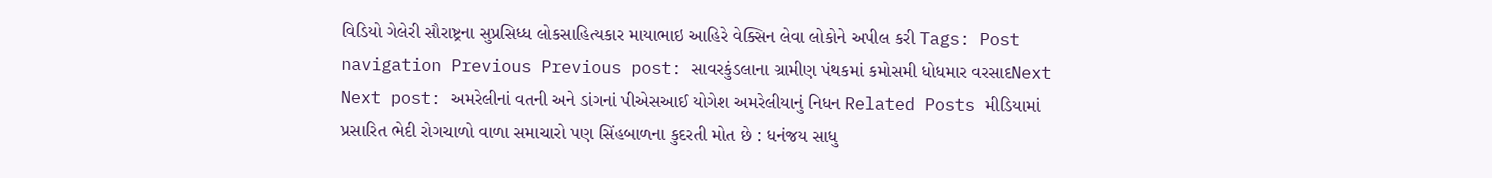વિડિયો ગેલેરી સૌરાષ્ટ્રના સુપ્રસિધ્ધ લોકસાહિત્યકાર માયાભાઇ આહિરે વેક્સિન લેવા લોકોને અપીલ કરી Tags: Post navigation Previous Previous post: સાવરકુંડલાના ગ્રામીણ પંથકમાં કમોસમી ધોધમાર વરસાદNext Next post: અમરેલીનાં વતની અને ડાંગનાં પીએસઆઈ યોગેશ અમરેલીયાનું નિધન Related Posts મીડિયામાં પ્રસારિત ભેદી રોગચાળો વાળા સમાચારો પણ સિંહબાળના કુદરતી મોત છે : ધનંજય સાધુ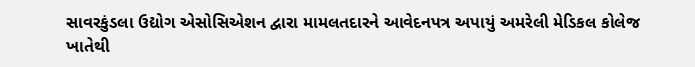સાવરકુંડલા ઉદ્યોગ એસોસિએશન દ્વારા મામલતદારને આવેદનપત્ર અપાયું અમરેલી મેડિકલ કોલેજ ખાતેથી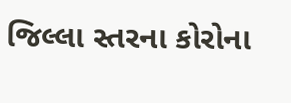જિલ્લા સ્તરના કોરોના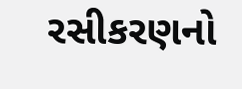રસીકરણનો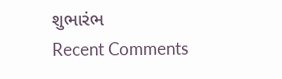શુભારંભ
Recent Comments